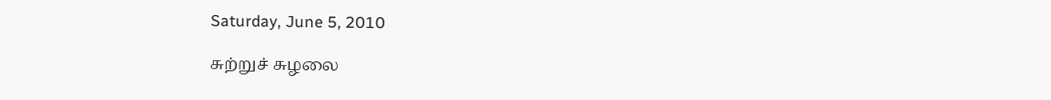Saturday, June 5, 2010

சுற்றுச் சுழலை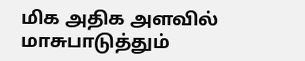மிக அதிக அளவில் மாசுபாடுத்தும்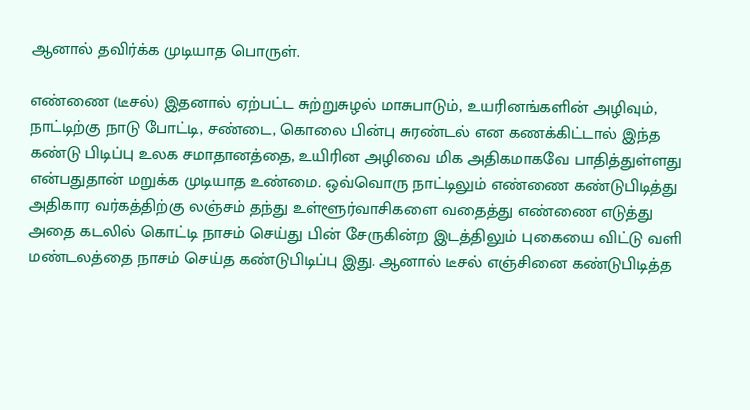ஆனால் தவிர்க்க முடியாத பொருள்.

எண்ணை (டீசல்) இதனால் ஏற்பட்ட சுற்றுசுழல் மாசுபாடும், உயரினங்களின் அழிவும், நாட்டிற்கு நாடு போட்டி, சண்டை, கொலை பின்பு சுரண்டல் என கணக்கிட்டால் இந்த கண்டு பிடிப்பு உலக சமாதானத்தை, உயிரின அழிவை மிக அதிகமாகவே பாதித்துள்ளது என்பதுதான் மறுக்க முடியாத உண்மை. ஒவ்வொரு நாட்டிலும் எண்ணை கண்டுபிடித்து அதிகார வர்கத்திற்கு லஞ்சம் தந்து உள்ளூர்வாசிகளை வதைத்து எண்ணை எடுத்து அதை கடலில் கொட்டி நாசம் செய்து பின் சேருகின்ற இடத்திலும் புகையை விட்டு வளி மண்டலத்தை நாசம் செய்த கண்டுபிடிப்பு இது. ஆனால் டீசல் எஞ்சினை கண்டுபிடித்த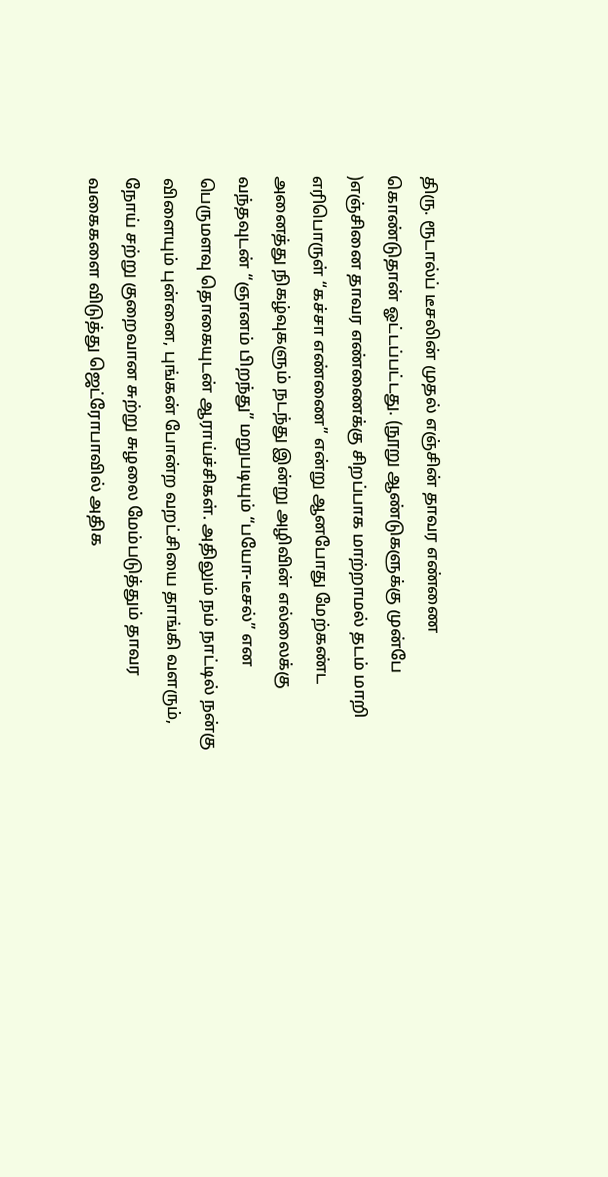திரு. ரூடால்ப் டீசலின் முதல் எஞ்சின் தாவர எண்ணை கொண்டுதான் ஓட்டப்பட்டது. (நூறு ஆண்டுகளுக்கு முன்பே )எஞ்சினை தாவர எண்ணைக்கு சிறப்பாக மாற்றாமல் தடம் மாறி எரிபொருள் “கச்சா எண்ணை” என்று ஆனபோது மேற்கண்ட அனைத்து நிகழ்வுகளும் நடந்து இன்று அழிவின் எல்லைக்கு வந்தவுடன் “ஞானம் பிறந்து” மறுபடியும் “பயோ-டீசல்” என பெருமளவு தொகையுடன் ஆராய்ச்சிகள். அதிலும் நம் நாட்டில் நன்கு விளையும் புன்னை, புங்கன் போன்ற வறட்சியை தாங்கி வளரும், நோய் சற்று குறைவான சுற்று சுழலை மேம்படுத்தும் தாவர வகைகளை விடுத்து ஜெட்ரோபாவில் அதிக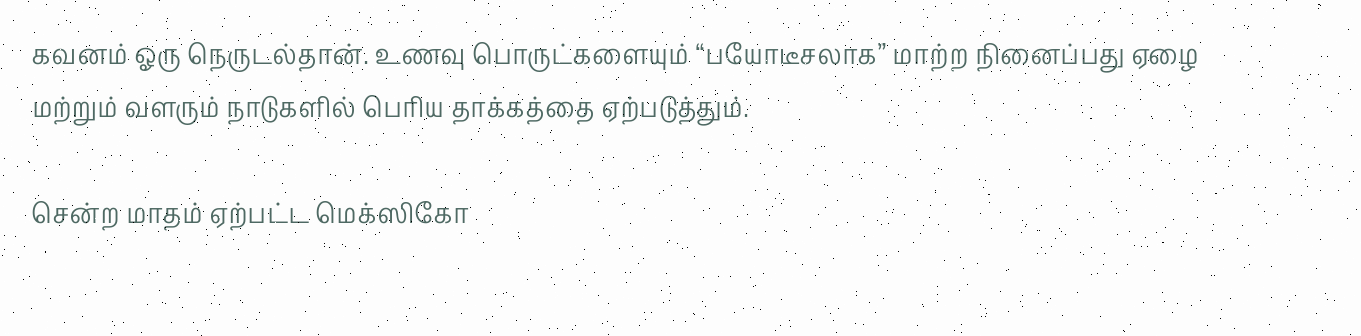கவனம் ஓரு நெருடல்தான். உணவு பொருட்களையும் “பயோடீசலாக” மாற்ற நினைப்பது ஏழை மற்றும் வளரும் நாடுகளில் பெரிய தாக்கத்தை ஏற்படுத்தும்.

சென்ற மாதம் ஏற்பட்ட மெக்ஸிகோ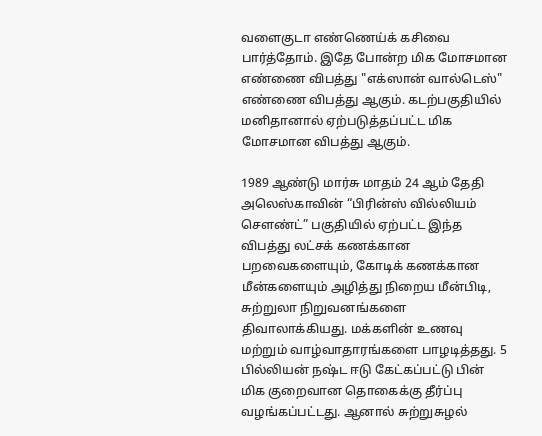வளைகுடா எண்ணெய்க் கசிவை பார்த்தோம். இதே போன்ற மிக மோசமான எண்ணை விபத்து "எக்ஸான் வால்டெஸ்" எண்ணை விபத்து ஆகும். கடற்பகுதியில் மனிதானால் ஏற்படுத்தப்பட்ட மிக மோசமான விபத்து ஆகும்.

1989 ஆண்டு மார்சு மாதம் 24 ஆம் தேதி அலெஸ்காவின் “பிரின்ஸ் வில்லியம் சௌண்ட்” பகுதியில் ஏற்பட்ட இந்த விபத்து லட்சக் கணக்கான பறவைகளையும், கோடிக் கணக்கான மீன்களையும் அழித்து நிறைய மீன்பிடி, சுற்றுலா நிறுவனங்களை திவாலாக்கியது. மக்களின் உணவு மற்றும் வாழ்வாதாரங்களை பாழடித்தது. 5 பில்லியன் நஷ்ட ஈடு கேட்கப்பட்டு பின் மிக குறைவான தொகைக்கு தீர்ப்பு வழங்கப்பட்டது. ஆனால் சுற்றுசுழல்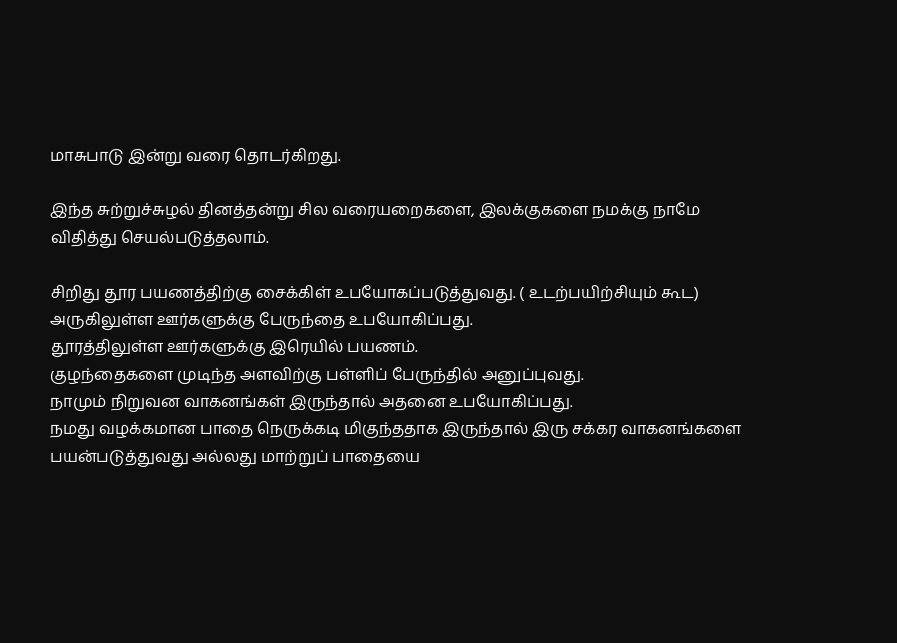மாசுபாடு இன்று வரை தொடர்கிறது.

இந்த சுற்றுச்சுழல் தினத்தன்று சில வரையறைகளை, இலக்குகளை நமக்கு நாமே விதித்து செயல்படுத்தலாம்.

சிறிது தூர பயணத்திற்கு சைக்கிள் உபயோகப்படுத்துவது. ( உடற்பயிற்சியும் கூட)
அருகிலுள்ள ஊர்களுக்கு பேருந்தை உபயோகிப்பது.
தூரத்திலுள்ள ஊர்களுக்கு இரெயில் பயணம்.
குழந்தைகளை முடிந்த அளவிற்கு பள்ளிப் பேருந்தில் அனுப்புவது.
நாமும் நிறுவன வாகனங்கள் இருந்தால் அதனை உபயோகிப்பது.
நமது வழக்கமான பாதை நெருக்கடி மிகுந்ததாக இருந்தால் இரு சக்கர வாகனங்களை பயன்படுத்துவது அல்லது மாற்றுப் பாதையை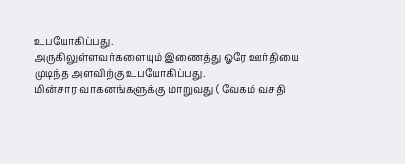உபயோகிப்பது.
அருகிலுள்ளவர்களையும் இணைத்து ஓரே ஊர்தியை முடிந்த அளவிற்கு உபயோகிப்பது.
மின்சார வாகனங்களுக்கு மாறுவது ( வேகம் வசதி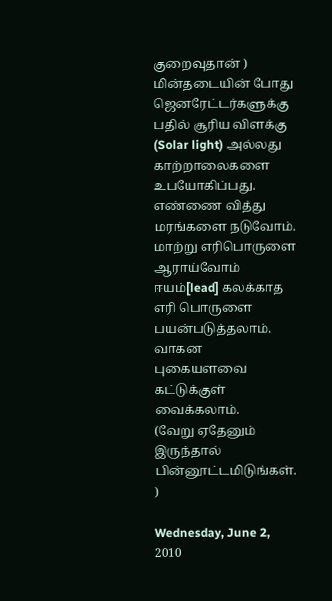குறைவுதான் )
மின்தடையின் போது ஜெனரேட்டர்களுக்கு பதில் சூரிய விளக்கு (Solar light) அல்லது காற்றாலைகளை உபயோகிப்பது.
எண்ணை வித்து மரங்களை நடுவோம்.
மாற்று எரிபொருளை ஆராய்வோம்
ஈயம்[lead] கலக்காத எரி பொருளை பயன்படுத்தலாம்.
வாகன புகையளவை கட்டுக்குள் வைக்கலாம்.
(வேறு ஏதேனும் இருந்தால் பின்னூட்டமிடுங்கள். )

Wednesday, June 2, 2010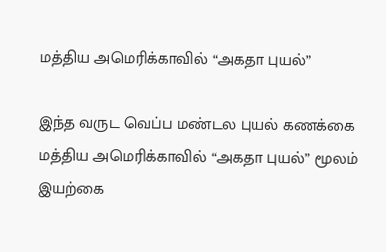மத்திய அமெரிக்காவில் “அகதா புயல்”

இந்த வருட வெப்ப மண்டல புயல் கணக்கை மத்திய அமெரிக்காவில் “அகதா புயல்” மூலம் இயற்கை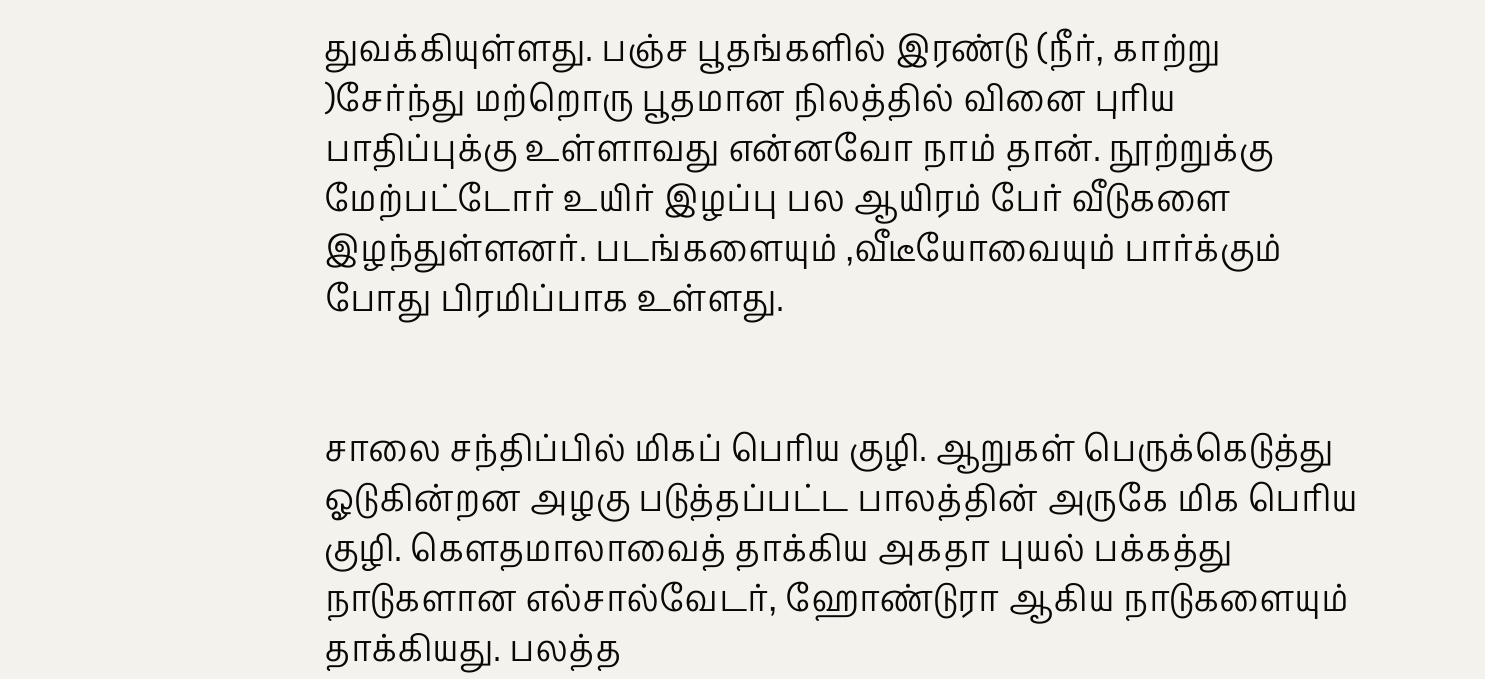துவக்கியுள்ளது. பஞ்ச பூதங்களில் இரண்டு (நீர், காற்று )சேர்ந்து மற்றொரு பூதமான நிலத்தில் வினை புரிய பாதிப்புக்கு உள்ளாவது என்னவோ நாம் தான். நூற்றுக்கு மேற்பட்டோர் உயிர் இழப்பு பல ஆயிரம் பேர் வீடுகளை இழந்துள்ளனர். படங்களையும் ,வீடீயோவையும் பார்க்கும் போது பிரமிப்பாக உள்ளது.


சாலை சந்திப்பில் மிகப் பெரிய குழி. ஆறுகள் பெருக்கெடுத்து ஓடுகின்றன அழகு படுத்தப்பட்ட பாலத்தின் அருகே மிக பெரிய குழி. கௌதமாலாவைத் தாக்கிய அகதா புயல் பக்கத்து நாடுகளான எல்சால்வேடர், ஹோண்டுரா ஆகிய நாடுகளையும் தாக்கியது. பலத்த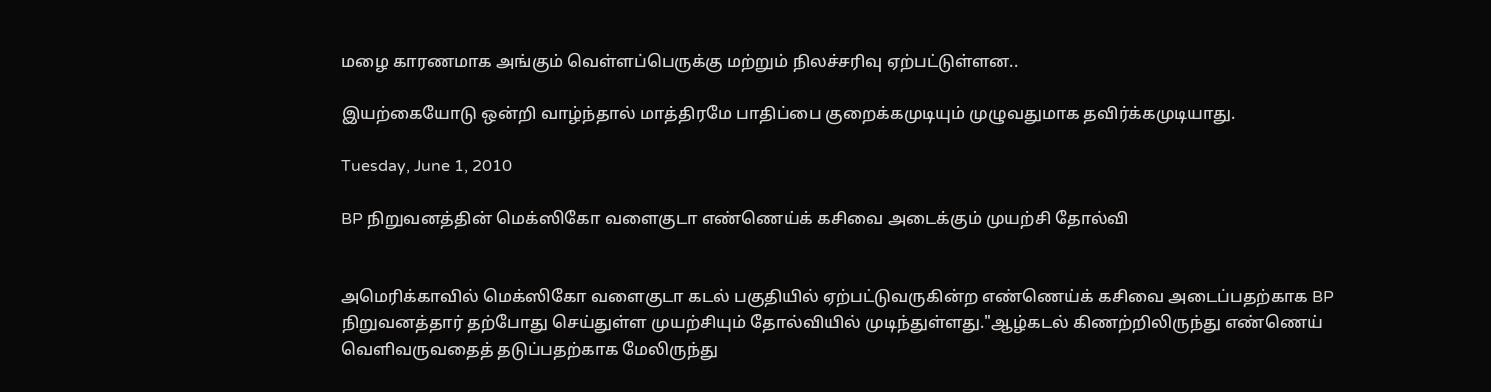மழை காரணமாக அங்கும் வெள்ளப்பெருக்கு மற்றும் நிலச்சரிவு ஏற்பட்டுள்ளன..

இயற்கையோடு ஒன்றி வாழ்ந்தால் மாத்திரமே பாதிப்பை குறைக்கமுடியும் முழுவதுமாக தவிர்க்கமுடியாது.

Tuesday, June 1, 2010

BP நிறுவனத்தின் மெக்ஸிகோ வளைகுடா எண்ணெய்க் கசிவை அடைக்கும் முயற்சி தோல்வி


அமெரிக்காவில் மெக்ஸிகோ வளைகுடா கடல் பகுதியில் ஏற்பட்டுவருகின்ற எண்ணெய்க் கசிவை அடைப்பதற்காக BP நிறுவனத்தார் தற்போது செய்துள்ள முயற்சியும் தோல்வியில் முடிந்துள்ளது."ஆழ்கடல் கிணற்றிலிருந்து எண்ணெய் வெளிவருவதைத் தடுப்பதற்காக மேலிருந்து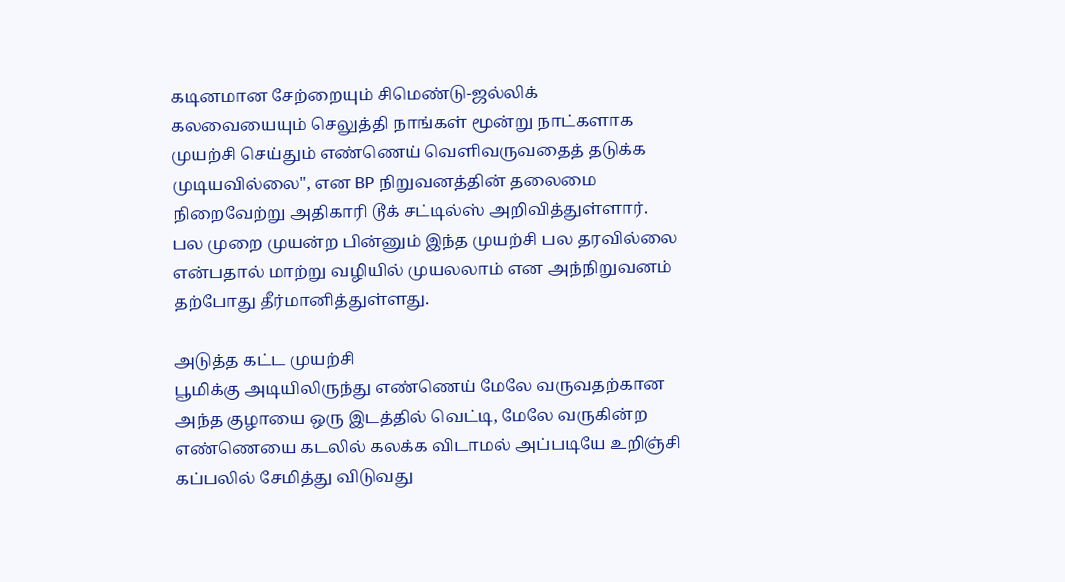கடினமான சேற்றையும் சிமெண்டு-ஜல்லிக் கலவையையும் செலுத்தி நாங்கள் மூன்று நாட்களாக முயற்சி செய்தும் எண்ணெய் வெளிவருவதைத் தடுக்க முடியவில்லை", என BP நிறுவனத்தின் தலைமை நிறைவேற்று அதிகாரி டூக் சட்டில்ஸ் அறிவித்துள்ளார். பல முறை முயன்ற பின்னும் இந்த முயற்சி பல தரவில்லை என்பதால் மாற்று வழியில் முயலலாம் என அந்நிறுவனம் தற்போது தீர்மானித்துள்ளது.

அடுத்த கட்ட முயற்சி
பூமிக்கு அடியிலிருந்து எண்ணெய் மேலே வருவதற்கான அந்த குழாயை ஒரு இடத்தில் வெட்டி, மேலே வருகின்ற எண்ணெயை கடலில் கலக்க விடாமல் அப்படியே உறிஞ்சி கப்பலில் சேமித்து விடுவது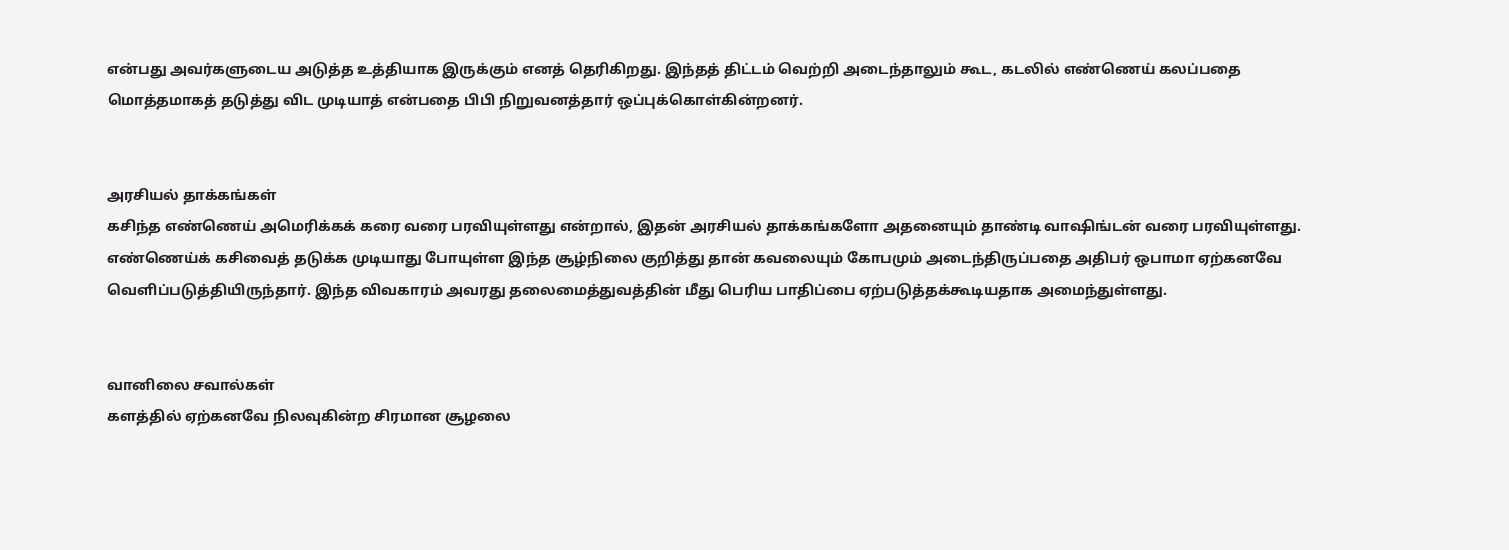என்பது அவர்களுடைய அடுத்த உத்தியாக இருக்கும் எனத் தெரிகிறது. இந்தத் திட்டம் வெற்றி அடைந்தாலும் கூட, கடலில் எண்ணெய் கலப்பதை மொத்தமாகத் தடுத்து விட முடியாத் என்பதை பிபி நிறுவனத்தார் ஒப்புக்கொள்கின்றனர்.


அரசியல் தாக்கங்கள்
கசிந்த எண்ணெய் அமெரிக்கக் கரை வரை பரவியுள்ளது என்றால், இதன் அரசியல் தாக்கங்களோ அதனையும் தாண்டி வாஷிங்டன் வரை பரவியுள்ளது. எண்ணெய்க் கசிவைத் தடுக்க முடியாது போயுள்ள இந்த சூழ்நிலை குறித்து தான் கவலையும் கோபமும் அடைந்திருப்பதை அதிபர் ஒபாமா ஏற்கனவே வெளிப்படுத்தியிருந்தார். இந்த விவகாரம் அவரது தலைமைத்துவத்தின் மீது பெரிய பாதிப்பை ஏற்படுத்தக்கூடியதாக அமைந்துள்ளது.


வானிலை சவால்கள்
களத்தில் ஏற்கனவே நிலவுகின்ற சிரமான சூழலை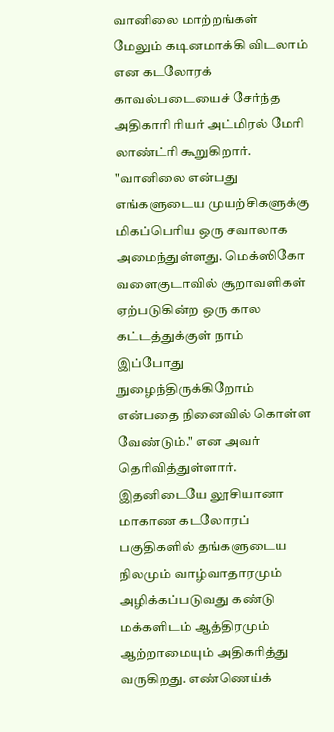வானிலை மாற்றங்கள் மேலும் கடினமாக்கி விடலாம் என கடலோரக் காவல்படையைச் சேர்ந்த அதிகாரி ரியர் அட்மிரல் மேரி லாண்ட்ரி கூறுகிறார். "வானிலை என்பது எங்களுடைய முயற்சிகளுக்கு மிகப்பெரிய ஒரு சவாலாக அமைந்துள்ளது. மெக்ஸிகோ வளைகுடாவில் சூறாவளிகள் ஏற்படுகின்ற ஒரு கால கட்டத்துக்குள் நாம் இப்போது நுழைந்திருக்கிறோம் என்பதை நினைவில் கொள்ள வேண்டும்." என அவர் தெரிவித்துள்ளார். இதனிடையே லூசியானா மாகாண கடலோரப் பகுதிகளில் தங்களுடைய நிலமும் வாழ்வாதாரமும் அழிக்கப்படுவது கண்டு மக்களிடம் ஆத்திரமும் ஆற்றாமையும் அதிகரித்து வருகிறது. எண்ணெய்க்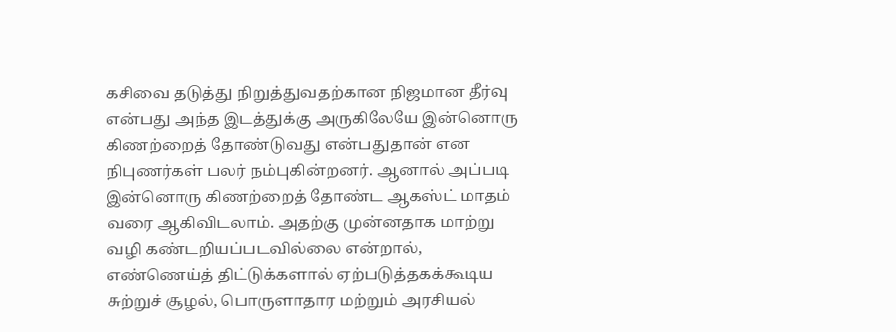கசிவை தடுத்து நிறுத்துவதற்கான நிஜமான தீர்வு என்பது அந்த இடத்துக்கு அருகிலேயே இன்னொரு கிணற்றைத் தோண்டுவது என்பதுதான் என நிபுணர்கள் பலர் நம்புகின்றனர். ஆனால் அப்படி இன்னொரு கிணற்றைத் தோண்ட ஆகஸ்ட் மாதம் வரை ஆகிவிடலாம். அதற்கு முன்னதாக மாற்று வழி கண்டறியப்படவில்லை என்றால், எண்ணெய்த் திட்டுக்களால் ஏற்படுத்தகக்கூடிய சுற்றுச் சூழல், பொருளாதார மற்றும் அரசியல்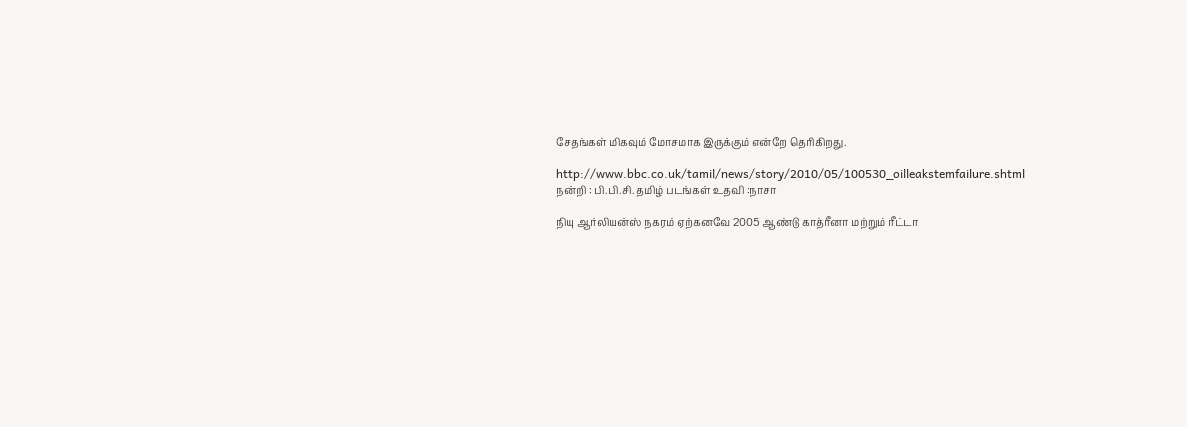சேதங்கள் மிகவும் மோசமாக இருக்கும் என்றே தெரிகிறது.

http://www.bbc.co.uk/tamil/news/story/2010/05/100530_oilleakstemfailure.shtml
நன்றி : பி.பி.சி. தமிழ் படங்கள் உதவி :நாசா

நியு ஆர்லியன்ஸ் நகரம் ஏற்கனவே 2005 ஆண்டு காத்ரீனா மற்றும் ரீட்டா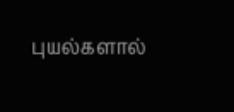புயல்களால்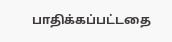பாதிக்கப்பட்டதை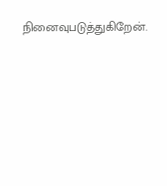நினைவுபடுத்துகிறேன்.